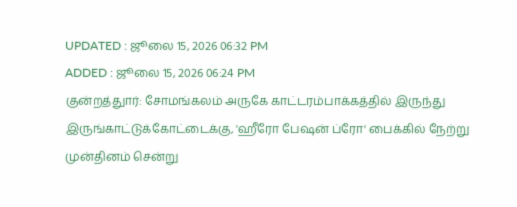UPDATED : ஜூலை 15, 2026 06:32 PM
ADDED : ஜூலை 15, 2026 06:24 PM
குன்றத்துார்: சோமங்கலம் அருகே காட்டரம்பாக்கத்தில் இருந்து இருங்காட்டுக்கோட்டைக்கு, 'ஹீரோ பேஷன் ப்ரோ' பைக்கில் நேற்று முன்தினம் சென்று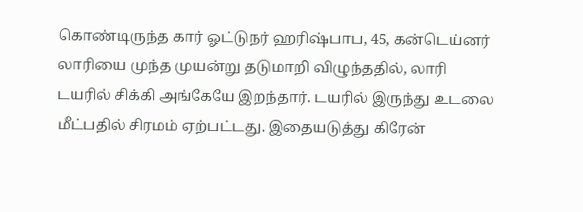கொண்டிருந்த கார் ஓட்டுநர் ஹரிஷ்பாப, 45, கன்டெய்னர் லாரியை முந்த முயன்று தடுமாறி விழுந்ததில், லாரி டயரில் சிக்கி அங்கேயே இறந்தார். டயரில் இருந்து உடலை மீட்பதில் சிரமம் ஏற்பட்டது. இதையடுத்து கிரேன்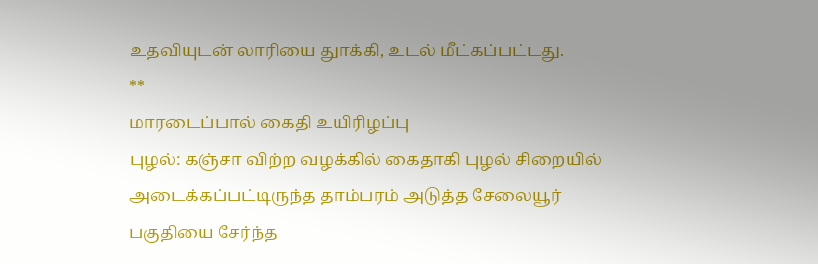உதவியுடன் லாரியை துாக்கி, உடல் மீட்கப்பட்டது.
**
மாரடைப்பால் கைதி உயிரிழப்பு
புழல்: கஞ்சா விற்ற வழக்கில் கைதாகி புழல் சிறையில் அடைக்கப்பட்டிருந்த தாம்பரம் அடுத்த சேலையூர் பகுதியை சேர்ந்த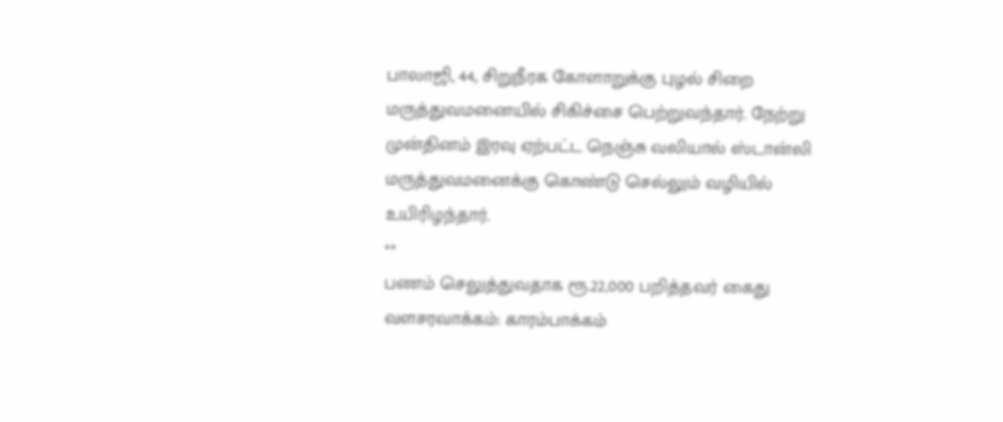பாலாஜி, 44, சிறுநீரக கோளாறுக்கு புழல் சிறை மருத்துவமனையில் சிகிச்சை பெற்றுவந்தார். நேற்று முன்தினம் இரவு ஏற்பட்ட நெஞ்சு வலியால் ஸ்டான்லி மருத்துவமனைக்கு கொண்டு செல்லும் வழியில் உயிரிழந்தார்.
**
பணம் செலுத்துவதாக ரூ.22,000 பறித்தவர் கைது
வளசரவாக்கம்: காரம்பாக்கம்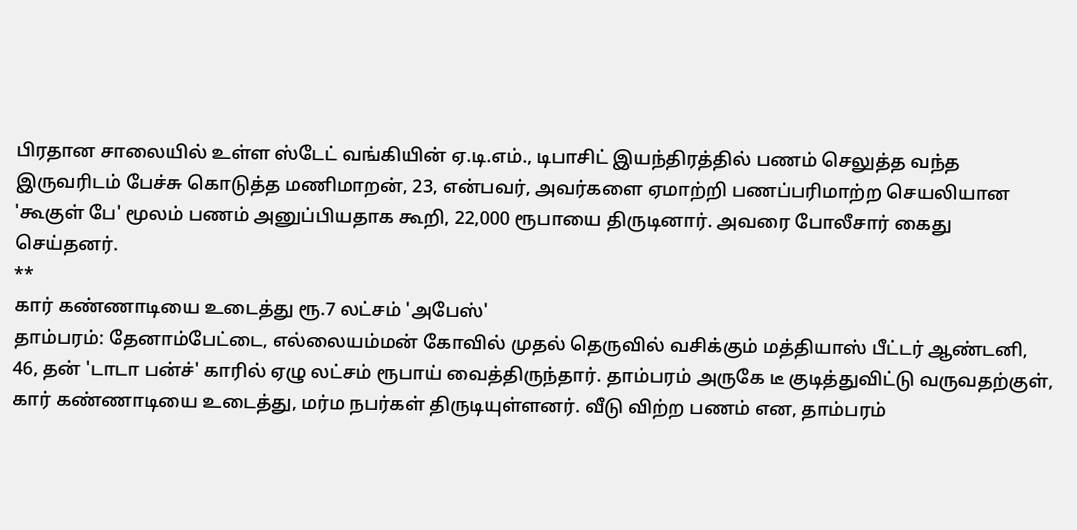பிரதான சாலையில் உள்ள ஸ்டேட் வங்கியின் ஏ.டி.எம்., டிபாசிட் இயந்திரத்தில் பணம் செலுத்த வந்த இருவரிடம் பேச்சு கொடுத்த மணிமாறன், 23, என்பவர், அவர்களை ஏமாற்றி பணப்பரிமாற்ற செயலியான 'கூகுள் பே' மூலம் பணம் அனுப்பியதாக கூறி, 22,000 ரூபாயை திருடினார். அவரை போலீசார் கைது செய்தனர்.
**
கார் கண்ணாடியை உடைத்து ரூ.7 லட்சம் 'அபேஸ்'
தாம்பரம்: தேனாம்பேட்டை, எல்லையம்மன் கோவில் முதல் தெருவில் வசிக்கும் மத்தியாஸ் பீட்டர் ஆண்டனி, 46, தன் 'டாடா பன்ச்' காரில் ஏழு லட்சம் ரூபாய் வைத்திருந்தார். தாம்பரம் அருகே டீ குடித்துவிட்டு வருவதற்குள், கார் கண்ணாடியை உடைத்து, மர்ம நபர்கள் திருடியுள்ளனர். வீடு விற்ற பணம் என, தாம்பரம்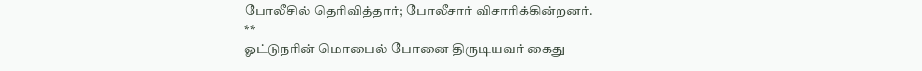போலீசில் தெரிவித்தார்; போலீசார் விசாரிக்கின்றனர்.
**
ஓட்டுநரின் மொபைல் போனை திருடியவர் கைது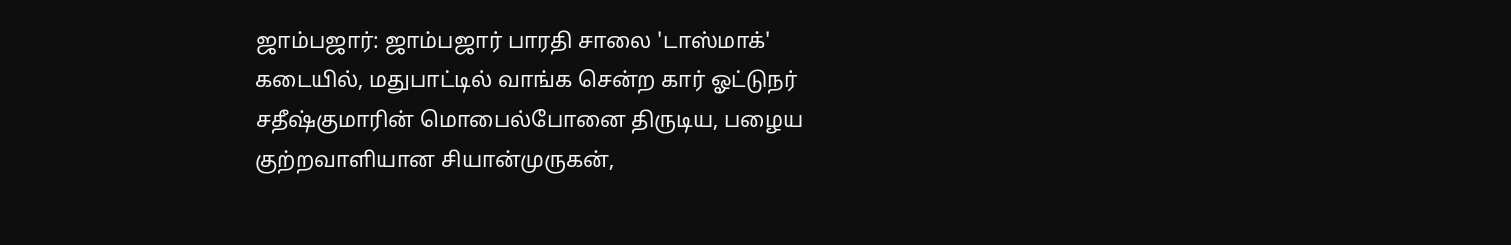ஜாம்பஜார்: ஜாம்பஜார் பாரதி சாலை 'டாஸ்மாக்' கடையில், மதுபாட்டில் வாங்க சென்ற கார் ஓட்டுநர் சதீஷ்குமாரின் மொபைல்போனை திருடிய, பழைய குற்றவாளியான சியான்முருகன்,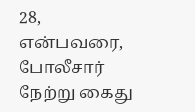28, என்பவரை, போலீசார் நேற்று கைது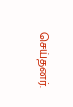செய்தனர்.